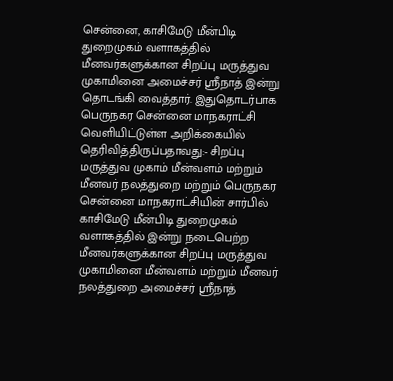சென்னை, காசிமேடு மீன்பிடி துறைமுகம் வளாகத்தில் மீனவர்களுக்கான சிறப்பு மருத்துவ முகாமினை அமைச்சர் ஸ்ரீநாத் இன்று தொடங்கி வைத்தார். இதுதொடர்பாக பெருநகர சென்னை மாநகராட்சி வெளியிட்டுள்ள அறிக்கையில் தெரிவித்திருப்பதாவது:- சிறப்பு மருத்துவ முகாம் மீன்வளம் மற்றும் மீனவர் நலத்துறை மற்றும் பெருநகர சென்னை மாநகராட்சியின் சார்பில் காசிமேடு மீன்பிடி துறைமுகம் வளாகத்தில் இன்று நடைபெற்ற மீனவர்களுக்கான சிறப்பு மருத்துவ முகாமினை மீன்வளம் மற்றும் மீனவர் நலத்துறை அமைச்சர் ஸ்ரீநாத்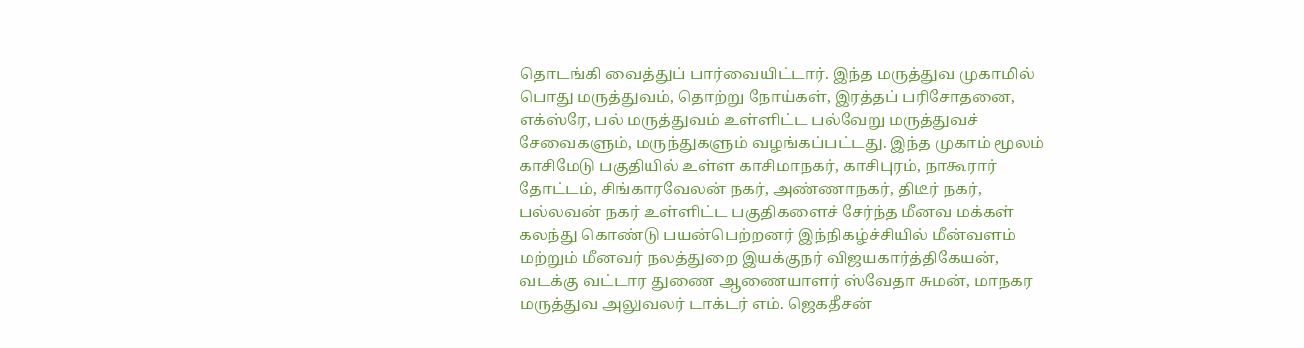தொடங்கி வைத்துப் பார்வையிட்டார். இந்த மருத்துவ முகாமில் பொது மருத்துவம், தொற்று நோய்கள், இரத்தப் பரிசோதனை, எக்ஸ்ரே, பல் மருத்துவம் உள்ளிட்ட பல்வேறு மருத்துவச் சேவைகளும், மருந்துகளும் வழங்கப்பட்டது. இந்த முகாம் மூலம் காசிமேடு பகுதியில் உள்ள காசிமாநகர், காசிபுரம், நாகூரார் தோட்டம், சிங்காரவேலன் நகர், அண்ணாநகர், திடீர் நகர், பல்லவன் நகர் உள்ளிட்ட பகுதிகளைச் சேர்ந்த மீனவ மக்கள் கலந்து கொண்டு பயன்பெற்றனர் இந்நிகழ்ச்சியில் மீன்வளம் மற்றும் மீனவர் நலத்துறை இயக்குநர் விஜயகார்த்திகேயன், வடக்கு வட்டார துணை ஆணையாளர் ஸ்வேதா சுமன், மாநகர மருத்துவ அலுவலர் டாக்டர் எம். ஜெகதீசன்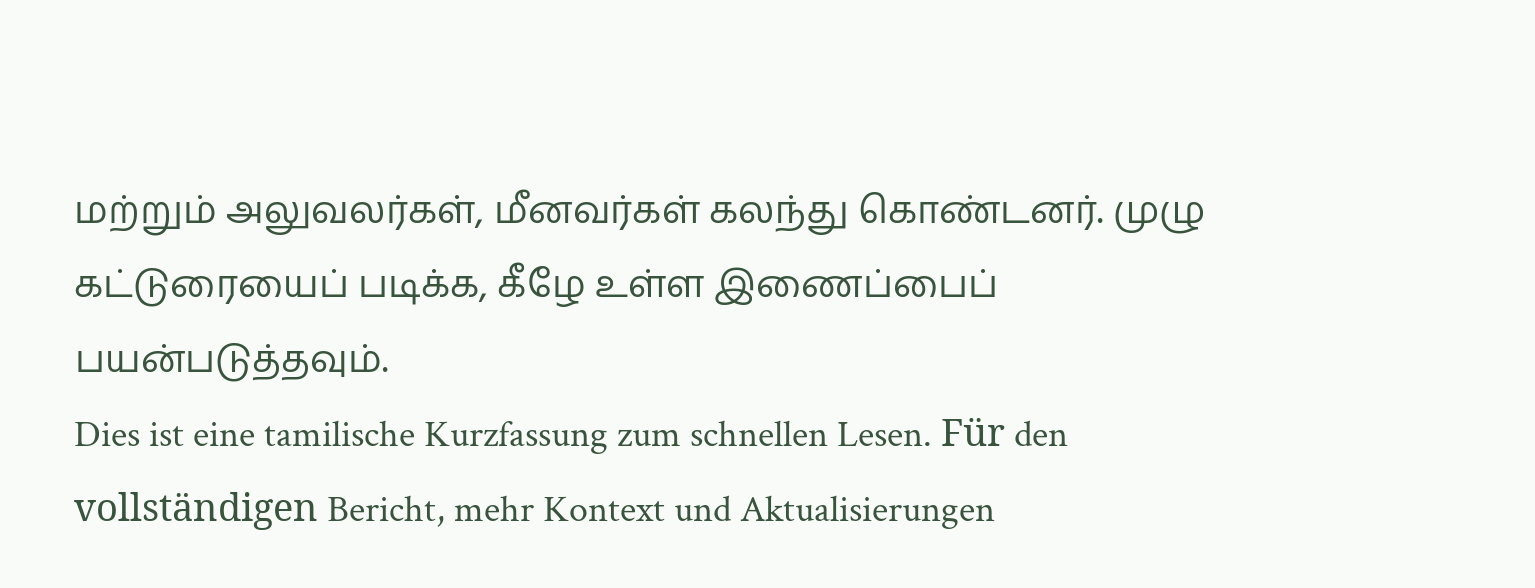மற்றும் அலுவலர்கள், மீனவர்கள் கலந்து கொண்டனர். முழு கட்டுரையைப் படிக்க, கீழே உள்ள இணைப்பைப் பயன்படுத்தவும்.
Dies ist eine tamilische Kurzfassung zum schnellen Lesen. Für den vollständigen Bericht, mehr Kontext und Aktualisierungen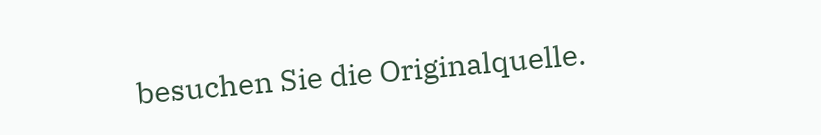besuchen Sie die Originalquelle.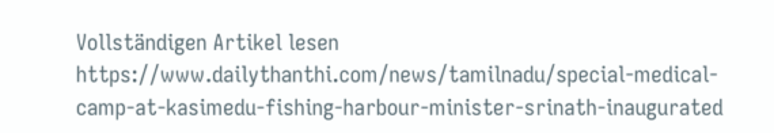Vollständigen Artikel lesen
https://www.dailythanthi.com/news/tamilnadu/special-medical-camp-at-kasimedu-fishing-harbour-minister-srinath-inaugurated